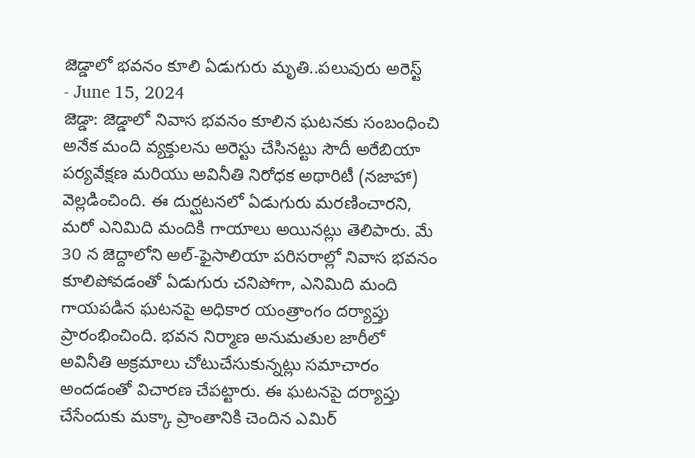జెడ్డాలో భవనం కూలి ఏడుగురు మృతి..పలువురు అరెస్ట్
- June 15, 2024
జెడ్డా: జెడ్డాలో నివాస భవనం కూలిన ఘటనకు సంబంధించి అనేక మంది వ్యక్తులను అరెస్టు చేసినట్టు సౌదీ అరేబియా పర్యవేక్షణ మరియు అవినీతి నిరోధక అథారిటీ (నజాహా) వెల్లడించింది. ఈ దుర్ఘటనలో ఏడుగురు మరణించారని, మరో ఎనిమిది మందికి గాయాలు అయినట్లు తెలిపారు. మే 30 న జెద్దాలోని అల్-ఫైసాలియా పరిసరాల్లో నివాస భవనం కూలిపోవడంతో ఏడుగురు చనిపోగా, ఎనిమిది మంది గాయపడిన ఘటనపై అధికార యంత్రాంగం దర్యాప్తు ప్రారంభించింది. భవన నిర్మాణ అనుమతుల జారీలో అవినీతి అక్రమాలు చోటుచేసుకున్నట్లు సమాచారం అందడంతో విచారణ చేపట్టారు. ఈ ఘటనపై దర్యాప్తు చేసేందుకు మక్కా ప్రాంతానికి చెందిన ఎమిర్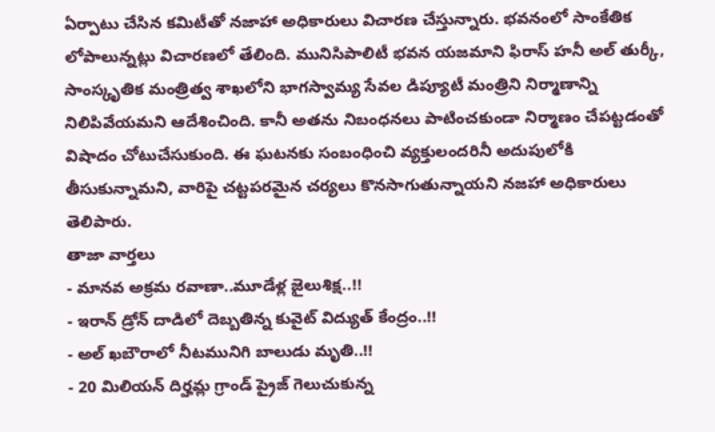ఏర్పాటు చేసిన కమిటీతో నజాహా అధికారులు విచారణ చేస్తున్నారు. భవనంలో సాంకేతిక లోపాలున్నట్లు విచారణలో తేలింది. మునిసిపాలిటీ భవన యజమాని ఫిరాస్ హనీ అల్ తుర్కీ, సాంస్కృతిక మంత్రిత్వ శాఖలోని భాగస్వామ్య సేవల డిప్యూటీ మంత్రిని నిర్మాణాన్ని నిలిపివేయమని ఆదేశించింది. కానీ అతను నిబంధనలు పాటించకుండా నిర్మాణం చేపట్టడంతో విషాదం చోటుచేసుకుంది. ఈ ఘటనకు సంబంధించి వ్యక్తులందరినీ అదుపులోకి తీసుకున్నామని, వారిపై చట్టపరమైన చర్యలు కొనసాగుతున్నాయని నజహా అధికారులు తెలిపారు.
తాజా వార్తలు
- మానవ అక్రమ రవాణా..మూడేళ్ల జైలుశిక్ష..!!
- ఇరాన్ డ్రోన్ దాడిలో దెబ్బతిన్న కువైట్ విద్యుత్ కేంద్రం..!!
- అల్ ఖబౌరాలో నీటమునిగి బాలుడు మృతి..!!
- 20 మిలియన్ దిర్హమ్ల గ్రాండ్ ప్రైజ్ గెలుచుకున్న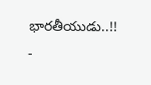భారతీయుడు..!!
-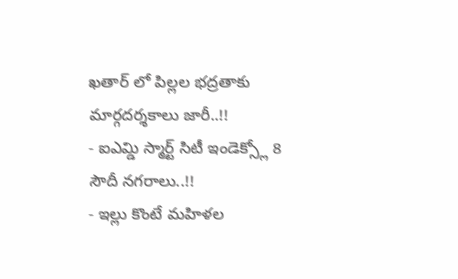ఖతార్ లో పిల్లల భద్రతాకు మార్గదర్శకాలు జారీ..!!
- ఐఎమ్డి స్మార్ట్ సిటీ ఇండెక్స్లో 8 సౌదీ నగరాలు..!!
- ఇల్లు కొంటే మహిళల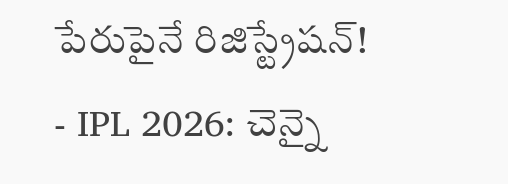పేరుపైనే రిజిస్ట్రేషన్!
- IPL 2026: చెన్నై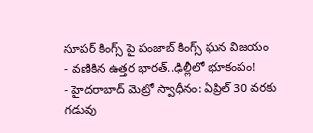సూపర్ కింగ్స్ పై పంజాబ్ కింగ్స్ ఘన విజయం
- వణికిన ఉత్తర భారత్..ఢిల్లీలో భూకంపం!
- హైదరాబాద్ మెట్రో స్వాధీనం: ఏప్రిల్ 30 వరకు గడువు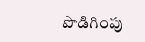పొడిగింపు